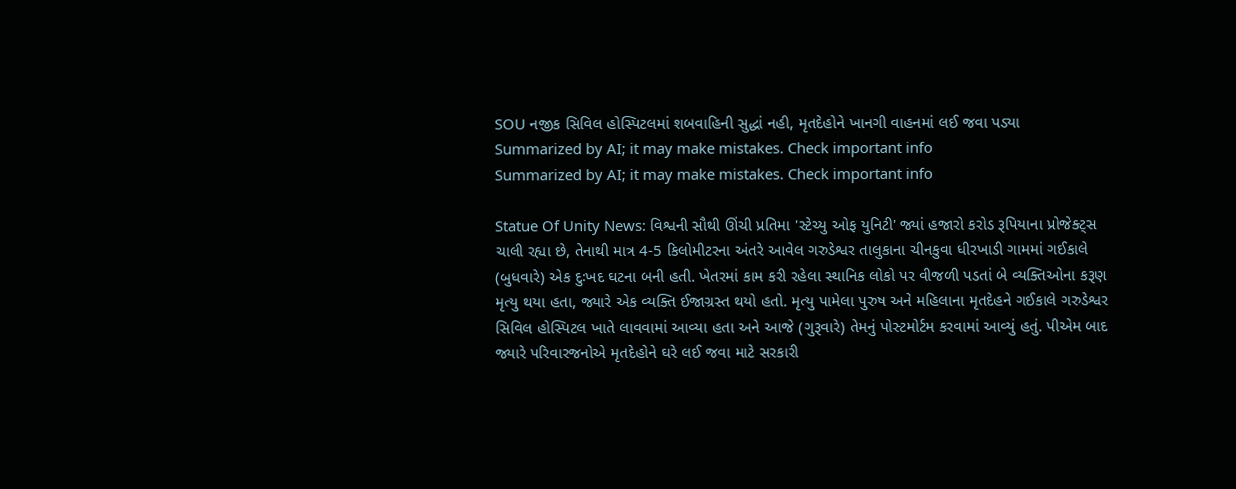SOU નજીક સિવિલ હોસ્પિટલમાં શબવાહિની સુદ્ધાં નહી, મૃતદેહોને ખાનગી વાહનમાં લઈ જવા પડ્યા
Summarized by AI; it may make mistakes. Check important info
Summarized by AI; it may make mistakes. Check important info

Statue Of Unity News: વિશ્વની સૌથી ઊંચી પ્રતિમા 'સ્ટેચ્યુ ઓફ યુનિટી' જ્યાં હજારો કરોડ રૂપિયાના પ્રોજેક્ટ્સ ચાલી રહ્યા છે, તેનાથી માત્ર 4-5 કિલોમીટરના અંતરે આવેલ ગરુડેશ્વર તાલુકાના ચીનકુવા ધીરખાડી ગામમાં ગઈકાલે (બુધવારે) એક દુઃખદ ઘટના બની હતી. ખેતરમાં કામ કરી રહેલા સ્થાનિક લોકો પર વીજળી પડતાં બે વ્યક્તિઓના કરૂણ મૃત્યુ થયા હતા, જ્યારે એક વ્યક્તિ ઈજાગ્રસ્ત થયો હતો. મૃત્યુ પામેલા પુરુષ અને મહિલાના મૃતદેહને ગઈકાલે ગરુડેશ્વર સિવિલ હોસ્પિટલ ખાતે લાવવામાં આવ્યા હતા અને આજે (ગુરૂવારે) તેમનું પોસ્ટમોર્ટમ કરવામાં આવ્યું હતું. પીએમ બાદ જ્યારે પરિવારજનોએ મૃતદેહોને ઘરે લઈ જવા માટે સરકારી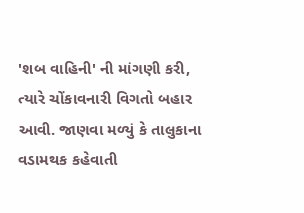'શબ વાહિની' ની માંગણી કરી, ત્યારે ચોંકાવનારી વિગતો બહાર આવી. જાણવા મળ્યું કે તાલુકાના વડામથક કહેવાતી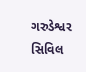ગરુડેશ્વર સિવિલ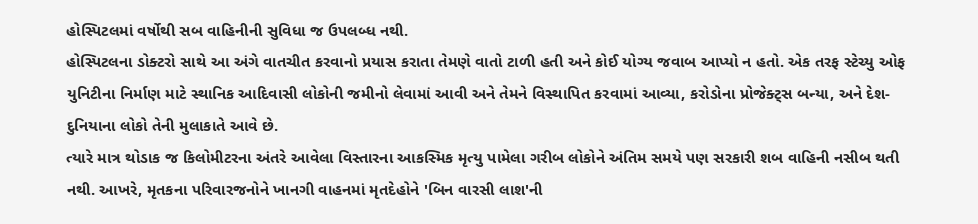હોસ્પિટલમાં વર્ષોથી સબ વાહિનીની સુવિધા જ ઉપલબ્ધ નથી.
હોસ્પિટલના ડોક્ટરો સાથે આ અંગે વાતચીત કરવાનો પ્રયાસ કરાતા તેમણે વાતો ટાળી હતી અને કોઈ યોગ્ય જવાબ આપ્યો ન હતો. એક તરફ સ્ટેચ્યુ ઓફ યુનિટીના નિર્માણ માટે સ્થાનિક આદિવાસી લોકોની જમીનો લેવામાં આવી અને તેમને વિસ્થાપિત કરવામાં આવ્યા, કરોડોના પ્રોજેક્ટ્સ બન્યા, અને દેશ-દુનિયાના લોકો તેની મુલાકાતે આવે છે.
ત્યારે માત્ર થોડાક જ કિલોમીટરના અંતરે આવેલા વિસ્તારના આકસ્મિક મૃત્યુ પામેલા ગરીબ લોકોને અંતિમ સમયે પણ સરકારી શબ વાહિની નસીબ થતી નથી. આખરે, મૃતકના પરિવારજનોને ખાનગી વાહનમાં મૃતદેહોને 'બિન વારસી લાશ'ની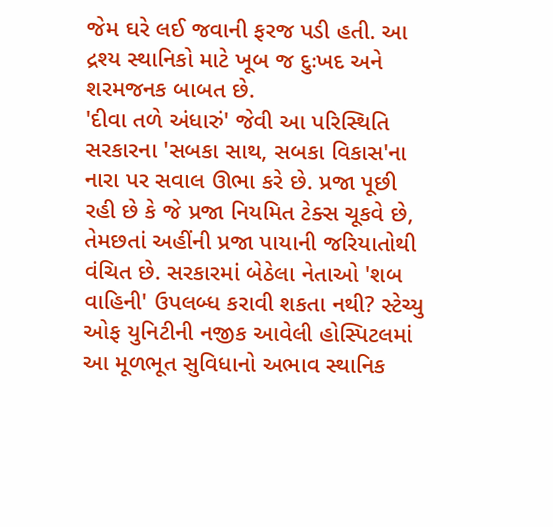જેમ ઘરે લઈ જવાની ફરજ પડી હતી. આ દ્રશ્ય સ્થાનિકો માટે ખૂબ જ દુઃખદ અને શરમજનક બાબત છે.
'દીવા તળે અંધારું' જેવી આ પરિસ્થિતિ સરકારના 'સબકા સાથ, સબકા વિકાસ'ના નારા પર સવાલ ઊભા કરે છે. પ્રજા પૂછી રહી છે કે જે પ્રજા નિયમિત ટેક્સ ચૂકવે છે, તેમછતાં અહીંની પ્રજા પાયાની જરિયાતોથી વંચિત છે. સરકારમાં બેઠેલા નેતાઓ 'શબ વાહિની' ઉપલબ્ધ કરાવી શકતા નથી? સ્ટેચ્યુ ઓફ યુનિટીની નજીક આવેલી હોસ્પિટલમાં આ મૂળભૂત સુવિધાનો અભાવ સ્થાનિક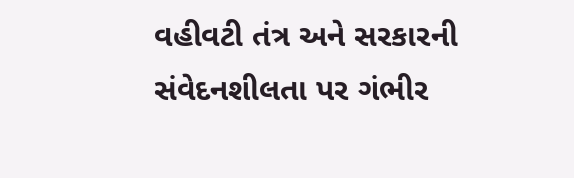વહીવટી તંત્ર અને સરકારની સંવેદનશીલતા પર ગંભીર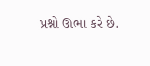પ્રશ્નો ઊભા કરે છે.